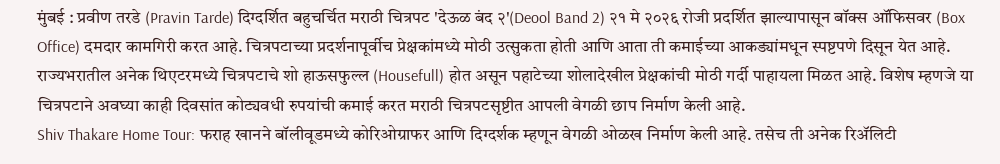मुंबई : प्रवीण तरडे (Pravin Tarde) दिग्दर्शित बहुचर्चित मराठी चित्रपट 'देऊळ बंद २'(Deool Band 2) २१ मे २०२६ रोजी प्रदर्शित झाल्यापासून बॉक्स ऑफिसवर (Box Office) दमदार कामगिरी करत आहे. चित्रपटाच्या प्रदर्शनापूर्वीच प्रेक्षकांमध्ये मोठी उत्सुकता होती आणि आता ती कमाईच्या आकड्यांमधून स्पष्टपणे दिसून येत आहे. राज्यभरातील अनेक थिएटरमध्ये चित्रपटाचे शो हाऊसफुल्ल (Housefull) होत असून पहाटेच्या शोलादेखील प्रेक्षकांची मोठी गर्दी पाहायला मिळत आहे. विशेष म्हणजे या चित्रपटाने अवघ्या काही दिवसांत कोट्यवधी रुपयांची कमाई करत मराठी चित्रपटसृष्टीत आपली वेगळी छाप निर्माण केली आहे.
Shiv Thakare Home Tour: फराह खानने बॉलीवूडमध्ये कोरिओग्राफर आणि दिग्दर्शक म्हणून वेगळी ओळख निर्माण केली आहे. तसेच ती अनेक रिॲलिटी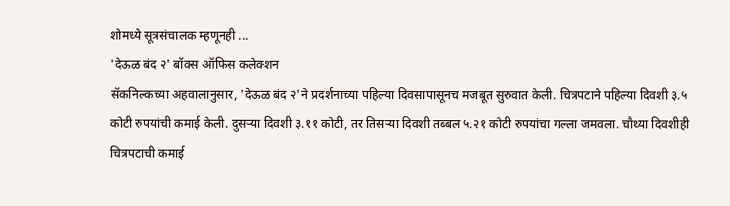शोमध्ये सूत्रसंचालक म्हणूनही ...
'देऊळ बंद २' बॉक्स ऑफिस कलेक्शन
सॅकनिल्कच्या अहवालानुसार, 'देऊळ बंद २'ने प्रदर्शनाच्या पहिल्या दिवसापासूनच मजबूत सुरुवात केली. चित्रपटाने पहिल्या दिवशी ३.५ कोटी रुपयांची कमाई केली. दुसऱ्या दिवशी ३.११ कोटी, तर तिसऱ्या दिवशी तब्बल ५.२१ कोटी रुपयांचा गल्ला जमवला. चौथ्या दिवशीही चित्रपटाची कमाई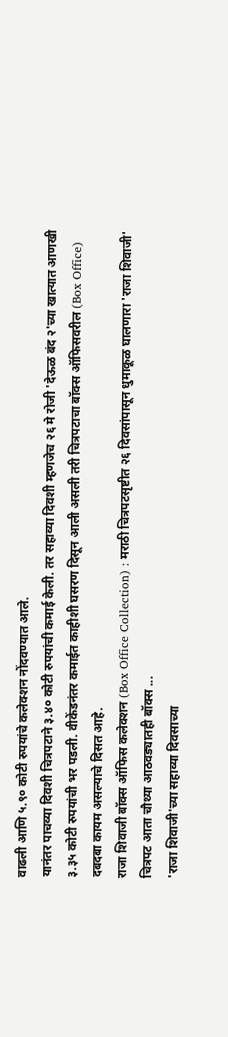वाढली आणि ५.९० कोटी रुपयांचे कलेक्शन नोंदवण्यात आले.
यानंतर पाचव्या दिवशी चित्रपटाने ३.४० कोटी रुपयांची कमाई केली. तर सहाव्या दिवशी म्हणजेच २६ मे रोजी 'देऊळ बंद २'च्या खात्यात आणखी ३.३५ कोटी रुपयांची भर पडली. वीकेंडनंतर कमाईत काहीशी घसरण दिसून आली असली तरी चित्रपटाचा बॉक्स ऑफिसवरील (Box Office) दबदबा कायम असल्याचे दिसत आहे.
राजा शिवाजी बॉक्स ऑफिस कलेक्शन (Box Office Collection) : मराठी चित्रपटसृष्टीत २६ दिवसांपासून धुमाकूळ घालणारा 'राजा शिवाजी' चित्रपट आता चौथ्या आठवड्यातही बॉक्स ...
'राजा शिवाजी'च्या सहाव्या दिवसाच्या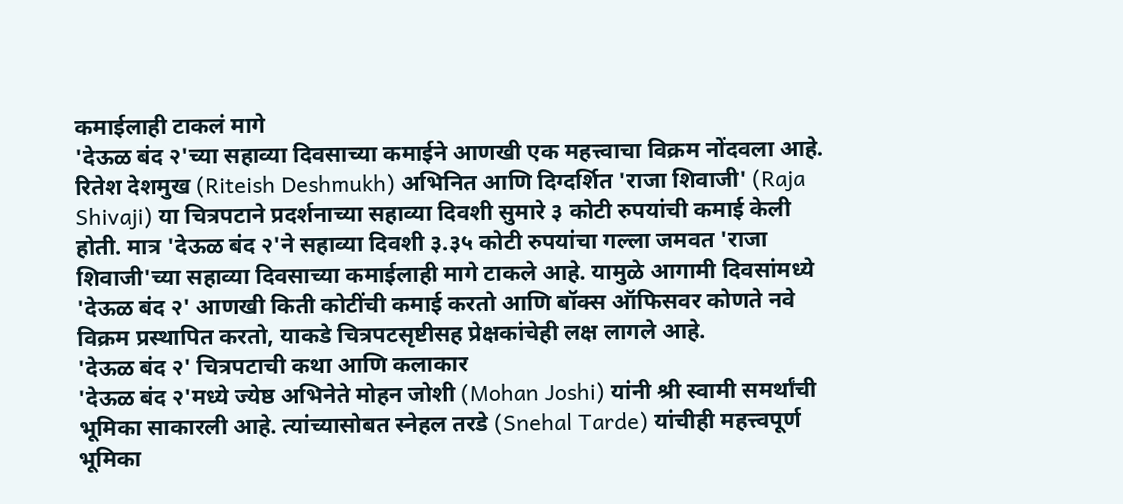कमाईलाही टाकलं मागे
'देऊळ बंद २'च्या सहाव्या दिवसाच्या कमाईने आणखी एक महत्त्वाचा विक्रम नोंदवला आहे. रितेश देशमुख (Riteish Deshmukh) अभिनित आणि दिग्दर्शित 'राजा शिवाजी' (Raja Shivaji) या चित्रपटाने प्रदर्शनाच्या सहाव्या दिवशी सुमारे ३ कोटी रुपयांची कमाई केली होती. मात्र 'देऊळ बंद २'ने सहाव्या दिवशी ३.३५ कोटी रुपयांचा गल्ला जमवत 'राजा शिवाजी'च्या सहाव्या दिवसाच्या कमाईलाही मागे टाकले आहे. यामुळे आगामी दिवसांमध्ये 'देऊळ बंद २' आणखी किती कोटींची कमाई करतो आणि बॉक्स ऑफिसवर कोणते नवे विक्रम प्रस्थापित करतो, याकडे चित्रपटसृष्टीसह प्रेक्षकांचेही लक्ष लागले आहे.
'देऊळ बंद २' चित्रपटाची कथा आणि कलाकार
'देऊळ बंद २'मध्ये ज्येष्ठ अभिनेते मोहन जोशी (Mohan Joshi) यांनी श्री स्वामी समर्थांची भूमिका साकारली आहे. त्यांच्यासोबत स्नेहल तरडे (Snehal Tarde) यांचीही महत्त्वपूर्ण भूमिका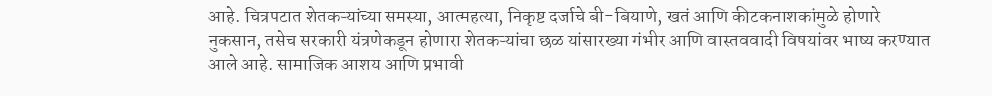आहे. चित्रपटात शेतकऱ्यांच्या समस्या, आत्महत्या, निकृष्ट दर्जाचे बी-बियाणे, खतं आणि कीटकनाशकांमुळे होणारे नुकसान, तसेच सरकारी यंत्रणेकडून होणारा शेतकऱ्यांचा छळ यांसारख्या गंभीर आणि वास्तववादी विषयांवर भाष्य करण्यात आले आहे. सामाजिक आशय आणि प्रभावी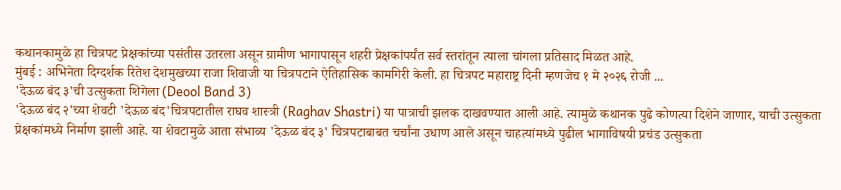कथानकामुळे हा चित्रपट प्रेक्षकांच्या पसंतीस उतरला असून ग्रामीण भागापासून शहरी प्रेक्षकांपर्यंत सर्व स्तरांतून त्याला चांगला प्रतिसाद मिळत आहे.
मुंबई : अभिनेता दिग्दर्शक रितेश देशमुखच्या राजा शिवाजी या चित्रपटाने ऐतिहासिक कामगिरी केली. हा चित्रपट महाराष्ट्र दिनी म्हणजेच १ मे २०२६ रोजी ...
'देऊळ बंद ३'ची उत्सुकता शिगेला (Deool Band 3)
'देऊळ बंद २'च्या शेवटी 'देऊळ बंद'चित्रपटातील राघव शास्त्री (Raghav Shastri) या पात्राची झलक दाखवण्यात आली आहे. त्यामुळे कथानक पुढे कोणत्या दिशेने जाणार, याची उत्सुकता प्रेक्षकांमध्ये निर्माण झाली आहे. या शेवटामुळे आता संभाव्य 'देऊळ बंद ३' चित्रपटाबाबत चर्चांना उधाण आले असून चाहत्यांमध्ये पुढील भागाविषयी प्रचंड उत्सुकता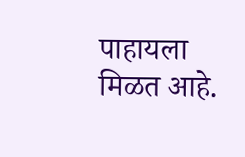पाहायला मिळत आहे.